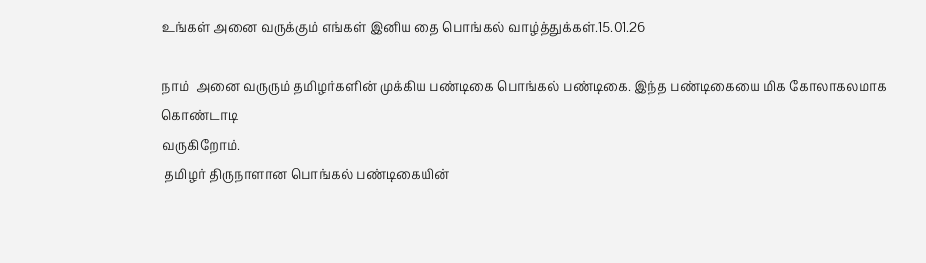உங்கள் அனை வருக்கும் எங்கள் இனிய தை பொங்கல் வாழ்த்துக்கள்.15.01.26

நாம்  அனை வருரும் தமிழர்களின் முக்கிய பண்டிகை பொங்கல் பண்டிகை. இந்த பண்டிகையை மிக கோலாகலமாக கொண்டாடி
வருகிறோம்.
 தமிழர் திருநாளான பொங்கல் பண்டிகையின்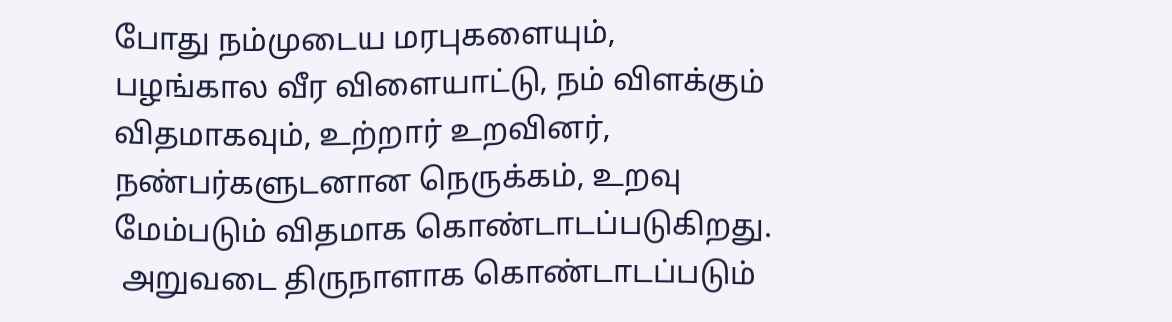போது நம்முடைய மரபுகளையும், பழங்கால வீர விளையாட்டு, நம் விளக்கும் விதமாகவும், உற்றார் உறவினர், நண்பர்களுடனான நெருக்கம், உறவு மேம்படும் விதமாக கொண்டாடப்படுகிறது.
 அறுவடை திருநாளாக கொண்டாடப்படும்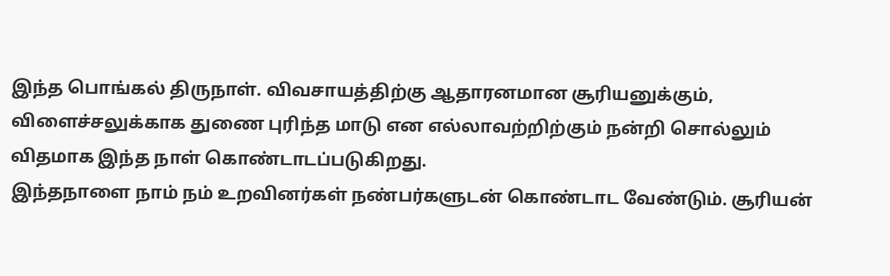இந்த பொங்கல் திருநாள். விவசாயத்திற்கு ஆதாரனமான சூரியனுக்கும், விளைச்சலுக்காக துணை புரிந்த மாடு என எல்லாவற்றிற்கும் நன்றி சொல்லும் விதமாக இந்த நாள் கொண்டாடப்படுகிறது.
இந்தநாளை நாம் நம் உறவினர்கள் நண்பர்களுடன் கொண்டாட வேண்டும். சூரியன்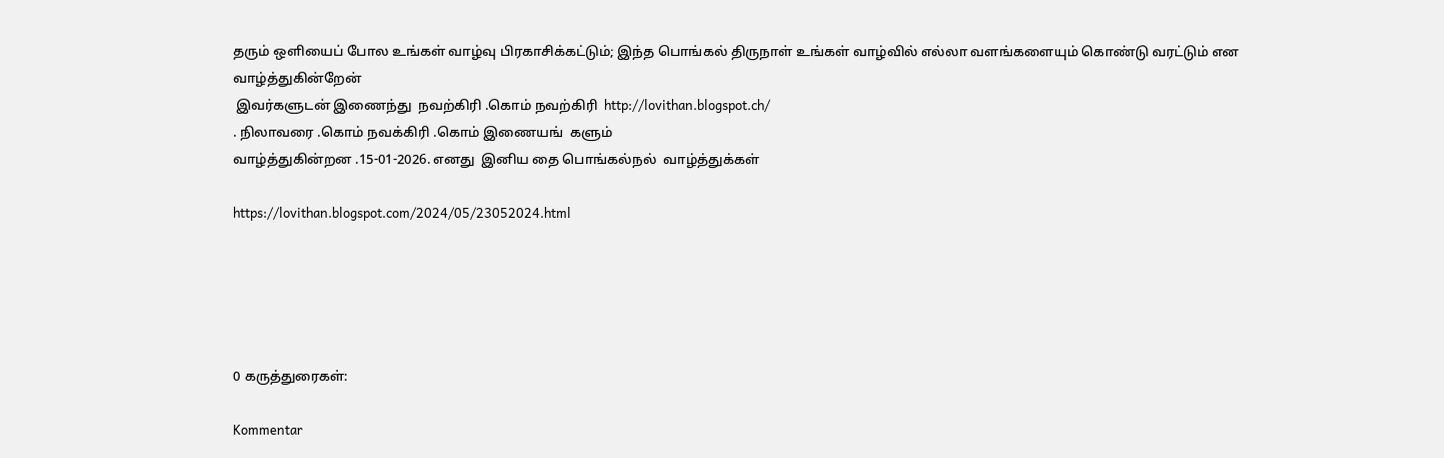தரும் ஒளியைப் போல உங்கள் வாழ்வு பிரகாசிக்கட்டும்; இந்த பொங்கல் திருநாள் உங்கள் வாழ்வில் எல்லா வளங்களையும் கொண்டு வரட்டும் என வாழ்த்துகின்றேன்
 இவர்களுடன் இணைந்து  நவற்கிரி .கொம் நவற்கிரி  http://lovithan.blogspot.ch/
. நிலாவரை .கொம் நவக்கிரி .கொம் இணையங்  களும்
வாழ்த்துகின்றன .15-01-2026. எனது  இனிய தை பொங்கல்நல்  வாழ்த்துக்கள்

https://lovithan.blogspot.com/2024/05/23052024.html





0 கருத்துரைகள்:

Kommentar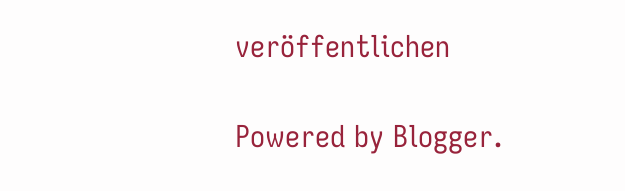veröffentlichen

Powered by Blogger.